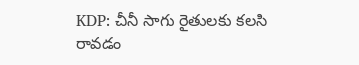KDP: చీనీ సాగు రైతులకు కలసి రావడం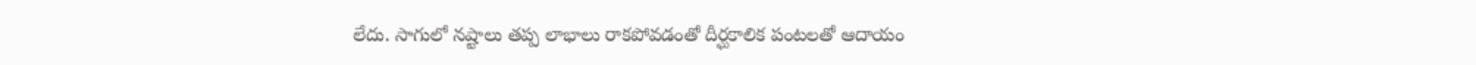లేదు. సాగులో నష్టాలు తప్ప లాభాలు రాకపోవడంతో దీర్ఘకాలిక పంటలతో ఆదాయం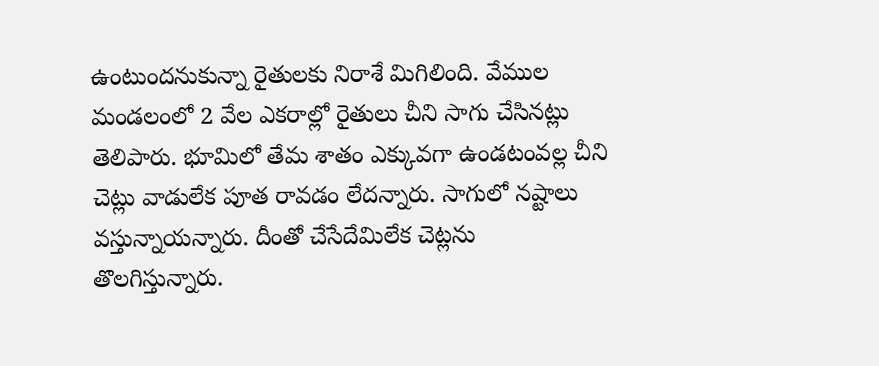ఉంటుందనుకున్నా రైతులకు నిరాశే మిగిలింది. వేముల మండలంలో 2 వేల ఎకరాల్లో రైతులు చీని సాగు చేసినట్లు తెలిపారు. భూమిలో తేమ శాతం ఎక్కువగా ఉండటంవల్ల చీని చెట్లు వాడులేక పూత రావడం లేదన్నారు. సాగులో నష్టాలు వస్తున్నాయన్నారు. దీంతో చేసేదేమిలేక చెట్లను తొలగిస్తున్నారు.